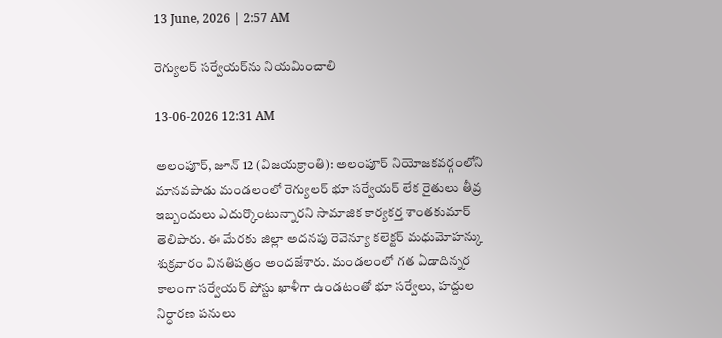13 June, 2026 | 2:57 AM

రెగ్యులర్ సర్వేయర్‌ను నియమించాలి

13-06-2026 12:31 AM

అలంపూర్, జూన్ 12 (విజయక్రాంతి): అలంపూర్ నియోజకవర్గంలోని మానవపాడు మండలంలో రెగ్యులర్ భూ సర్వేయర్ లేక రైతులు తీవ్ర ఇబ్బందులు ఎదుర్కొంటున్నారని సామాజిక కార్యకర్త శాంతకుమార్ తెలిపారు. ఈ మేరకు జిల్లా అదనపు రెవెన్యూ కలెక్టర్ మధుమోహన్కు శుక్రవారం వినతిపత్రం అందజేశారు. మండలంలో గత ఏడాదిన్నర కాలంగా సర్వేయర్ పోస్టు ఖాళీగా ఉండటంతో భూ సర్వేలు, హద్దుల నిర్ధారణ పనులు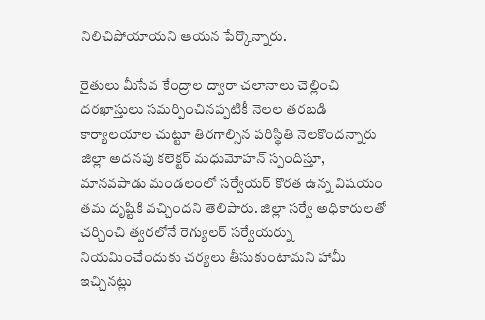నిలిచిపోయాయని ఆయన పేర్కొన్నారు.

రైతులు మీసేవ కేంద్రాల ద్వారా చలానాలు చెల్లించి దరఖాస్తులు సమర్పించినప్పటికీ నెలల తరబడి కార్యాలయాల చుట్టూ తిరగాల్సిన పరిస్థితి నెలకొందన్నారు జిల్లా అదనపు కలెక్టర్ మధుమోహన్ స్పందిస్తూ, మానవపాడు మండలంలో సర్వేయర్ కొరత ఉన్న విషయం తమ దృష్టికి వచ్చిందని తెలిపారు. జిల్లా సర్వే అధికారులతో చర్చించి త్వరలోనే రెగ్యులర్ సర్వేయర్ను నియమించేందుకు చర్యలు తీసుకుంటామని హామీ ఇచ్చినట్లు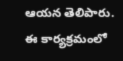ఆయన తెలిపారు. ఈ కార్యక్రమంలో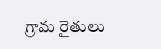గ్రామ రైతులు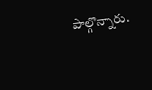పాల్గొన్నారు.